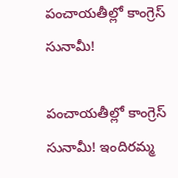పంచాయతీల్లో కాంగ్రెస్ సునామీ!

పంచాయతీల్లో కాంగ్రెస్ సునామీ! ఇందిరమ్మ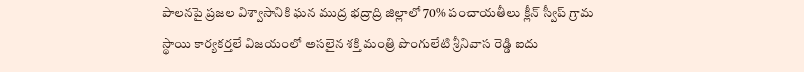పాలనపై ప్రజల విశ్వాసానికి ఘన ముద్ర భద్రాద్రి జిల్లాలో 70% పంచాయతీలు క్లీన్ స్వీప్ గ్రామ స్థాయి కార్యకర్తలే విజయంలో అసలైన శక్తి మంత్రి పొంగులేటి శ్రీనివాస రెడ్డి ఐదు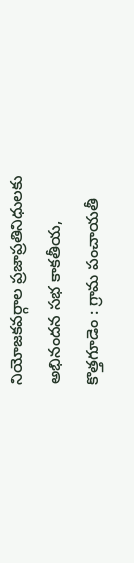నియోజకవర్గాల ప్రజాప్రతినిధులకు అభినందన సభ కాకతీయ, కొత్తగూడెం : గ్రామ పంచాయతీ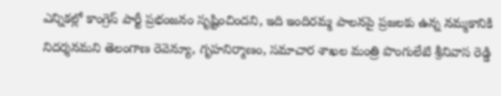ఎన్నికల్లో కాంగ్రెస్ పార్టీ ప్రభంజనం సృష్టించిందని, ఇది ఇందిరమ్మ పాలనపై ప్రజలకు ఉన్న నమ్మకానికి నిదర్శనమని తెలంగాణ రెవెన్యూ, గృహనిర్మాణం, సమాచార శాఖల మంత్రి పొంగులేటి శ్రీనివాస రెడ్డి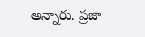అన్నారు. ప్రజా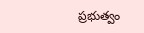ప్రభుత్వం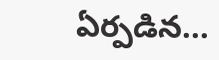ఏర్పడిన...